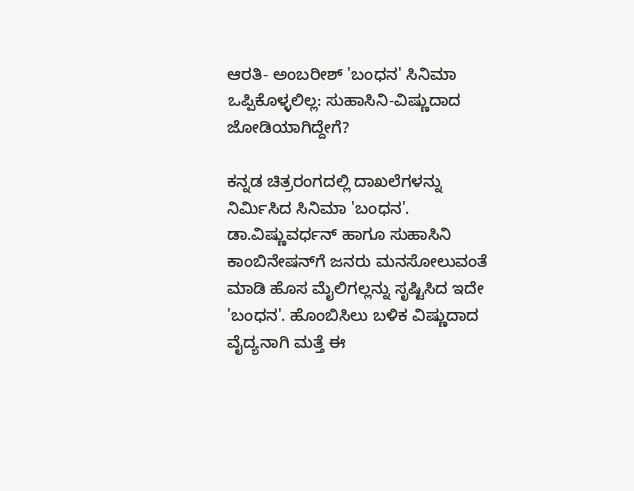ಆರತಿ- ಅಂಬರೀಶ್ 'ಬಂಧನ' ಸಿನಿಮಾ ಒಪ್ಪಿಕೊಳ್ಳಲಿಲ್ಲ: ಸುಹಾಸಿನಿ-ವಿಷ್ಣುದಾದ ಜೋಡಿಯಾಗಿದ್ದೇಗೆ?

ಕನ್ನಡ ಚಿತ್ರರಂಗದಲ್ಲಿ ದಾಖಲೆಗಳನ್ನು ನಿರ್ಮಿಸಿದ ಸಿನಿಮಾ 'ಬಂಧನ'. ಡಾ.ವಿಷ್ಣುವರ್ಧನ್ ಹಾಗೂ ಸುಹಾಸಿನಿ ಕಾಂಬಿನೇಷನ್‌ಗೆ ಜನರು ಮನಸೋಲುವಂತೆ ಮಾಡಿ ಹೊಸ ಮೈಲಿಗಲ್ಲನ್ನು ಸೃಷ್ಟಿಸಿದ ಇದೇ 'ಬಂಧನ'. ಹೊಂಬಿಸಿಲು ಬಳಿಕ ವಿಷ್ಣುದಾದ ವೈದ್ಯನಾಗಿ ಮತ್ತೆ ಈ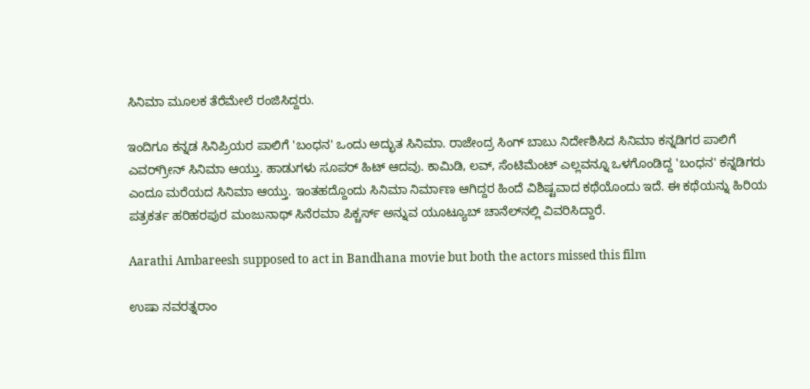ಸಿನಿಮಾ ಮೂಲಕ ತೆರೆಮೇಲೆ ರಂಜಿಸಿದ್ದರು.

ಇಂದಿಗೂ ಕನ್ನಡ ಸಿನಿಪ್ರಿಯರ ಪಾಲಿಗೆ 'ಬಂಧನ' ಒಂದು ಅದ್ಭುತ ಸಿನಿಮಾ. ರಾಜೇಂದ್ರ ಸಿಂಗ್ ಬಾಬು ನಿರ್ದೇಶಿಸಿದ ಸಿನಿಮಾ ಕನ್ನಡಿಗರ ಪಾಲಿಗೆ ಎವರ್‌ಗ್ರೀನ್ ಸಿನಿಮಾ ಆಯ್ತು. ಹಾಡುಗಳು ಸೂಪರ್‌ ಹಿಟ್ ಆದವು. ಕಾಮಿಡಿ, ಲವ್, ಸೆಂಟಿಮೆಂಟ್ ಎಲ್ಲವನ್ನೂ ಒಳಗೊಂಡಿದ್ದ 'ಬಂಧನ' ಕನ್ನಡಿಗರು ಎಂದೂ ಮರೆಯದ ಸಿನಿಮಾ ಆಯ್ತು. ಇಂತಹದ್ದೊಂದು ಸಿನಿಮಾ ನಿರ್ಮಾಣ ಆಗಿದ್ದರ ಹಿಂದೆ ವಿಶಿಷ್ಟವಾದ ಕಥೆಯೊಂದು ಇದೆ. ಈ ಕಥೆಯನ್ನು ಹಿರಿಯ ಪತ್ರಕರ್ತ ಹರಿಹರಪುರ ಮಂಜುನಾಥ್ ಸಿನೆರಮಾ ಪಿಕ್ಚರ್ಸ್ ಅನ್ನುವ ಯೂಟ್ಯೂಬ್ ಚಾನೆಲ್‌ನಲ್ಲಿ ವಿವರಿಸಿದ್ದಾರೆ.

Aarathi Ambareesh supposed to act in Bandhana movie but both the actors missed this film

ಉಷಾ ನವರತ್ನರಾಂ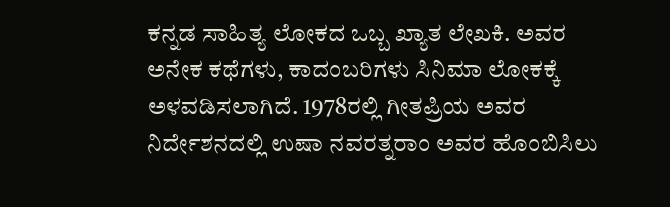ಕನ್ನಡ ಸಾಹಿತ್ಯ ಲೋಕದ ಒಬ್ಬ ಖ್ಯಾತ ಲೇಖಕಿ. ಅವರ ಅನೇಕ ಕಥೆಗಳು, ಕಾದಂಬರಿಗಳು ಸಿನಿಮಾ ಲೋಕಕ್ಕೆ ಅಳವಡಿಸಲಾಗಿದೆ. 1978ರಲ್ಲಿ ಗೀತಪ್ರಿಯ ಅವರ ನಿರ್ದೇಶನದಲ್ಲಿ ಉಷಾ ನವರತ್ನರಾಂ ಅವರ ಹೊಂಬಿಸಿಲು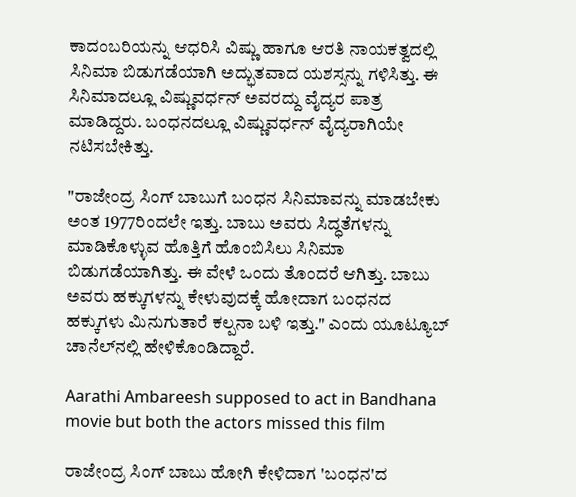ಕಾದಂಬರಿಯನ್ನು ಆಧರಿಸಿ ವಿಷ್ಣು ಹಾಗೂ ಆರತಿ ನಾಯಕತ್ವದಲ್ಲಿ ಸಿನಿಮಾ ಬಿಡುಗಡೆಯಾಗಿ ಅದ್ಭುತವಾದ ಯಶಸ್ಸನ್ನು ಗಳಿಸಿತ್ತು. ಈ ಸಿನಿಮಾದಲ್ಲೂ ವಿಷ್ಣುವರ್ಧನ್ ಅವರದ್ದು ವೈದ್ಯರ ಪಾತ್ರ ಮಾಡಿದ್ದರು. ಬಂಧನದಲ್ಲೂ ವಿಷ್ಣುವರ್ಧನ್ ವೈದ್ಯರಾಗಿಯೇ ನಟಿಸಬೇಕಿತ್ತು.

"ರಾಜೇಂದ್ರ ಸಿಂಗ್ ಬಾಬುಗೆ ಬಂಧನ ಸಿನಿಮಾವನ್ನು ಮಾಡಬೇಕು ಅಂತ 1977ರಿಂದಲೇ ಇತ್ತು. ಬಾಬು ಅವರು ಸಿದ್ಧತೆಗಳನ್ನು ಮಾಡಿಕೊಳ್ಳುವ ಹೊತ್ತಿಗೆ ಹೊಂಬಿಸಿಲು ಸಿನಿಮಾ ಬಿಡುಗಡೆಯಾಗಿತ್ತು. ಈ ವೇಳೆ ಒಂದು ತೊಂದರೆ ಆಗಿತ್ತು. ಬಾಬು ಅವರು ಹಕ್ಕುಗಳನ್ನು ಕೇಳುವುದಕ್ಕೆ ಹೋದಾಗ ಬಂಧನದ ಹಕ್ಕುಗಳು ಮಿನುಗುತಾರೆ ಕಲ್ಪನಾ ಬಳಿ ಇತ್ತು." ಎಂದು ಯೂಟ್ಯೂಬ್ ಚಾನೆಲ್‌ನಲ್ಲಿ ಹೇಳಿಕೊಂಡಿದ್ದಾರೆ.

Aarathi Ambareesh supposed to act in Bandhana movie but both the actors missed this film

ರಾಜೇಂದ್ರ ಸಿಂಗ್ ಬಾಬು ಹೋಗಿ ಕೇಳಿದಾಗ 'ಬಂಧನ'ದ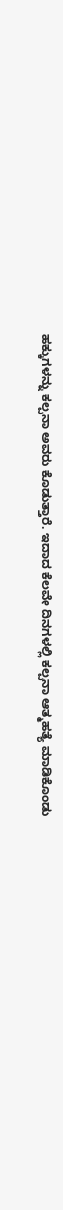ಹಕ್ಕುಗಳನ್ನು ಕಲ್ಪನಾ ಅವರು ಕೊಡುತ್ತಾರೆ. ಇದಾದ ಕೆಲವೇ ದಿನಗಳಲ್ಲಿ ಕಲ್ಪನಾ ಆತ್ಮಹತ್ಯೆ ಮಾಡಿಕೊಂಡು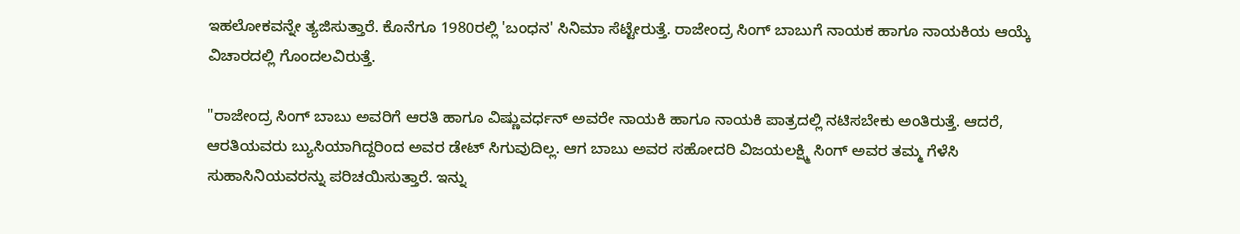ಇಹಲೋಕವನ್ನೇ ತ್ಯಜಿಸುತ್ತಾರೆ. ಕೊನೆಗೂ 1980ರಲ್ಲಿ 'ಬಂಧನ' ಸಿನಿಮಾ ಸೆಟ್ಟೇರುತ್ತೆ. ರಾಜೇಂದ್ರ ಸಿಂಗ್ ಬಾಬುಗೆ ನಾಯಕ ಹಾಗೂ ನಾಯಕಿಯ ಆಯ್ಕೆ ವಿಚಾರದಲ್ಲಿ ಗೊಂದಲವಿರುತ್ತೆ.

"ರಾಜೇಂದ್ರ ಸಿಂಗ್ ಬಾಬು ಅವರಿಗೆ ಆರತಿ ಹಾಗೂ ವಿಷ್ಣುವರ್ಧನ್ ಅವರೇ ನಾಯಕಿ ಹಾಗೂ ನಾಯಕಿ ಪಾತ್ರದಲ್ಲಿ ನಟಿಸಬೇಕು ಅಂತಿರುತ್ತೆ. ಆದರೆ, ಆರತಿಯವರು ಬ್ಯುಸಿಯಾಗಿದ್ದರಿಂದ ಅವರ ಡೇಟ್ ಸಿಗುವುದಿಲ್ಲ. ಆಗ ಬಾಬು ಅವರ ಸಹೋದರಿ ವಿಜಯಲಕ್ಷ್ಮಿ ಸಿಂಗ್ ಅವರ ತಮ್ಮ ಗೆಳೆಸಿ ಸುಹಾಸಿನಿಯವರನ್ನು ಪರಿಚಯಿಸುತ್ತಾರೆ. ಇನ್ನು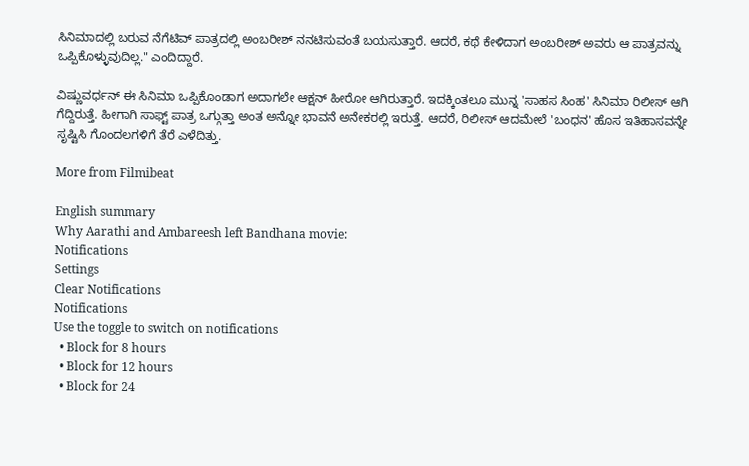ಸಿನಿಮಾದಲ್ಲಿ ಬರುವ ನೆಗೆಟಿವ್ ಪಾತ್ರದಲ್ಲಿ ಅಂಬರೀಶ್ ನನಟಿಸುವಂತೆ ಬಯಸುತ್ತಾರೆ. ಆದರೆ, ಕಥೆ ಕೇಳಿದಾಗ ಅಂಬರೀಶ್ ಅವರು ಆ ಪಾತ್ರವನ್ನು ಒಪ್ಪಿಕೊಳ್ಳುವುದಿಲ್ಲ." ಎಂದಿದ್ದಾರೆ.

ವಿಷ್ಣುವರ್ಧನ್ ಈ ಸಿನಿಮಾ ಒಪ್ಪಿಕೊಂಡಾಗ ಅದಾಗಲೇ ಆಕ್ಷನ್ ಹೀರೋ ಆಗಿರುತ್ತಾರೆ. ಇದಕ್ಕಿಂತಲೂ ಮುನ್ನ 'ಸಾಹಸ ಸಿಂಹ' ಸಿನಿಮಾ ರಿಲೀಸ್ ಆಗಿ ಗೆದ್ದಿರುತ್ತೆ. ಹೀಗಾಗಿ ಸಾಫ್ಟ್ ಪಾತ್ರ ಒಗ್ಗುತ್ತಾ ಅಂತ ಅನ್ನೋ ಭಾವನೆ ಅನೇಕರಲ್ಲಿ ಇರುತ್ತೆ. ಆದರೆ, ರಿಲೀಸ್ ಆದಮೇಲೆ 'ಬಂಧನ' ಹೊಸ ಇತಿಹಾಸವನ್ನೇ ಸೃಷ್ಟಿಸಿ ಗೊಂದಲಗಳಿಗೆ ತೆರೆ ಎಳೆದಿತ್ತು.

More from Filmibeat

English summary
Why Aarathi and Ambareesh left Bandhana movie:
Notifications
Settings
Clear Notifications
Notifications
Use the toggle to switch on notifications
  • Block for 8 hours
  • Block for 12 hours
  • Block for 24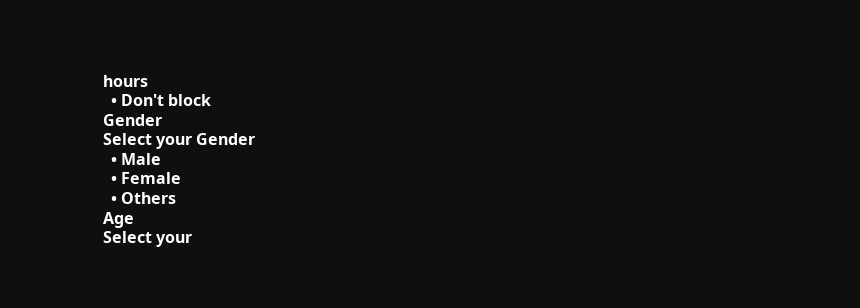hours
  • Don't block
Gender
Select your Gender
  • Male
  • Female
  • Others
Age
Select your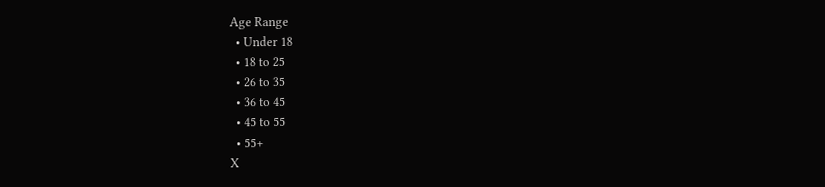Age Range
  • Under 18
  • 18 to 25
  • 26 to 35
  • 36 to 45
  • 45 to 55
  • 55+
X